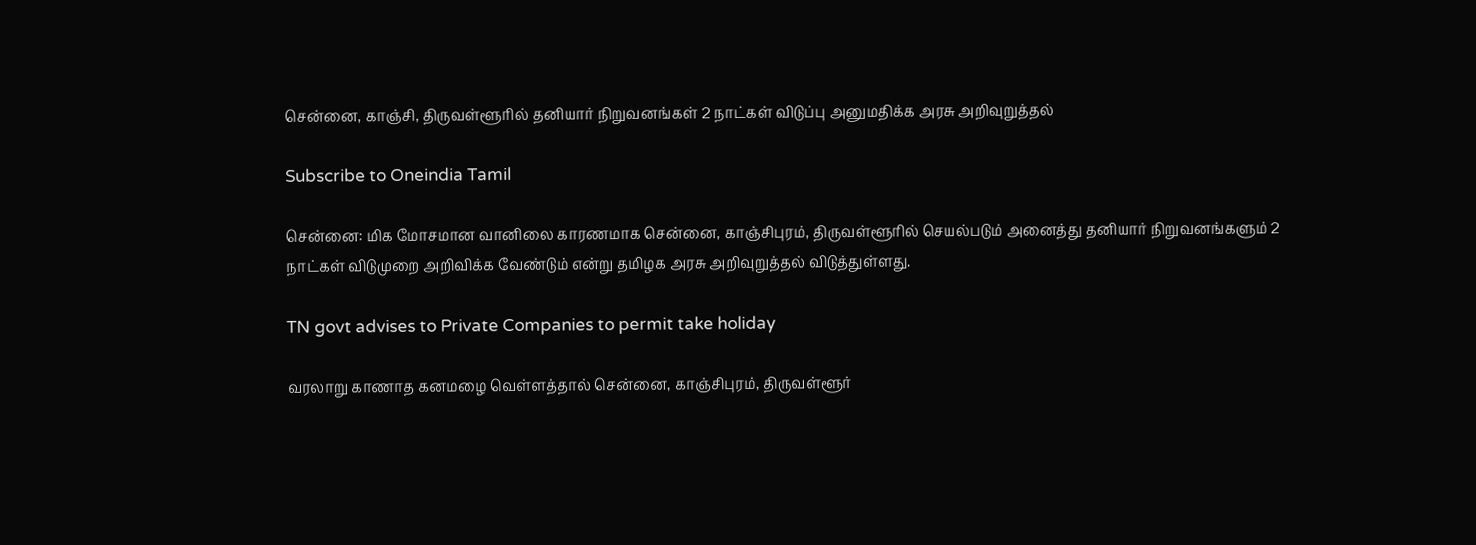சென்னை, காஞ்சி, திருவள்ளூரில் தனியார் நிறுவனங்கள் 2 நாட்கள் விடுப்பு அனுமதிக்க அரசு அறிவுறுத்தல்

Subscribe to Oneindia Tamil

சென்னை: மிக மோசமான வானிலை காரணமாக சென்னை, காஞ்சிபுரம், திருவள்ளூரில் செயல்படும் அனைத்து தனியார் நிறுவனங்களும் 2 நாட்கள் விடுமுறை அறிவிக்க வேண்டும் என்று தமிழக அரசு அறிவுறுத்தல் விடுத்துள்ளது.

TN govt advises to Private Companies to permit take holiday

வரலாறு காணாத கனமழை வெள்ளத்தால் சென்னை, காஞ்சிபுரம், திருவள்ளூர்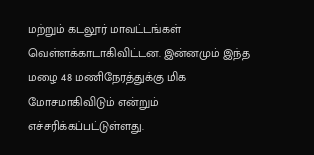மற்றும் கடலூர் மாவட்டங்கள் வெள்ளக்காடாகிவிட்டன. இன்னமும் இந்த மழை 48 மணிநேரத்துக்கு மிக மோசமாகிவிடும் என்றும் எச்சரிக்கப்பட்டுள்ளது.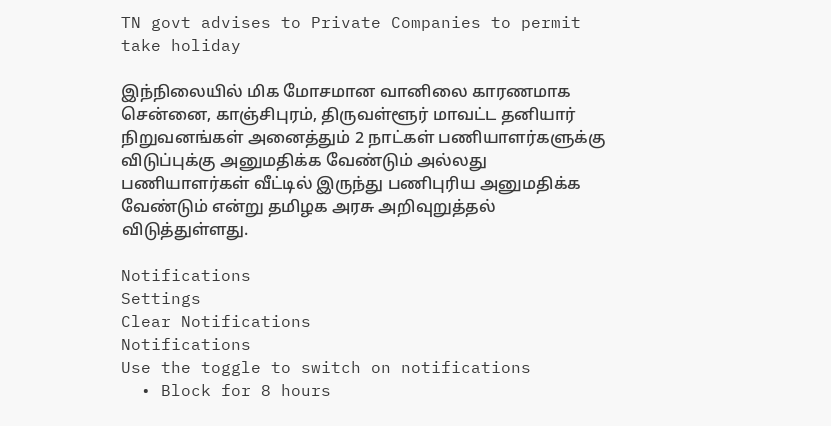TN govt advises to Private Companies to permit take holiday

இந்நிலையில் மிக மோசமான வானிலை காரணமாக சென்னை, காஞ்சிபுரம், திருவள்ளூர் மாவட்ட தனியார் நிறுவனங்கள் அனைத்தும் 2 நாட்கள் பணியாளர்களுக்கு விடுப்புக்கு அனுமதிக்க வேண்டும் அல்லது பணியாளர்கள் வீட்டில் இருந்து பணிபுரிய அனுமதிக்க வேண்டும் என்று தமிழக அரசு அறிவுறுத்தல் விடுத்துள்ளது.

Notifications
Settings
Clear Notifications
Notifications
Use the toggle to switch on notifications
  • Block for 8 hours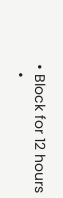• Block for 12 hours
  •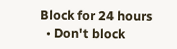Block for 24 hours
  • Don't block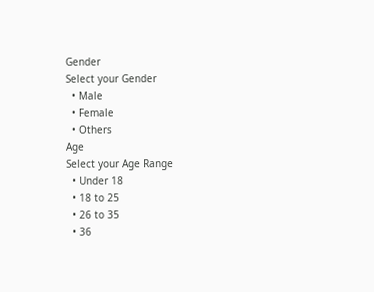Gender
Select your Gender
  • Male
  • Female
  • Others
Age
Select your Age Range
  • Under 18
  • 18 to 25
  • 26 to 35
  • 36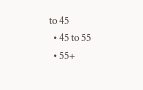to 45
  • 45 to 55
  • 55+